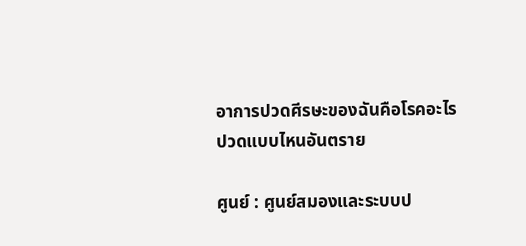อาการปวดศีรษะของฉันคือโรคอะไร ปวดแบบไหนอันตราย

ศูนย์ : ศูนย์สมองและระบบป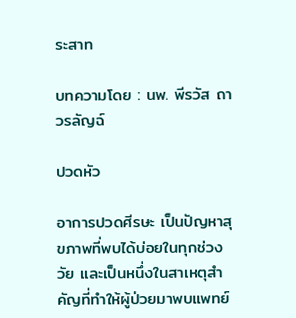ระสาท

บทความโดย : นพ. พีรวัส ถาวรลัญฉ์

ปวดหัว

อาการปวดศีรษะ เป็นปัญหาสุขภาพที่พบได้บ่อยในทุกช่วงวัย และเป็นหนึ่งในสาเหตุสำคัญที่ทำให้ผู้ป่วยมาพบแพทย์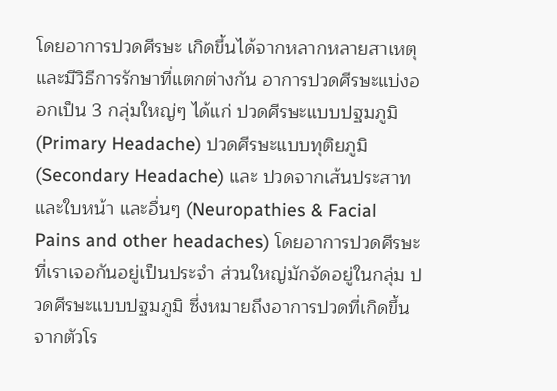โดยอาการปวดศีรษะ เกิดขึ้นได้จากหลากหลายสาเหตุ และมีวิธีการรักษาที่แตกต่างกัน อาการปวดศีรษะแบ่งออกเป็น 3 กลุ่มใหญ่ๆ ได้แก่ ปวดศีรษะแบบปฐมภูมิ (Primary Headache) ปวดศีรษะแบบทุติยภูมิ (Secondary Headache) และ ปวดจากเส้นประสาทและใบหน้า และอื่นๆ (Neuropathies & Facial Pains and other headaches) โดยอาการปวดศีรษะที่เราเจอกันอยู่เป็นประจำ ส่วนใหญ่มักจัดอยู่ในกลุ่ม ปวดศีรษะแบบปฐมภูมิ ซึ่งหมายถึงอาการปวดที่เกิดขึ้นจากตัวโร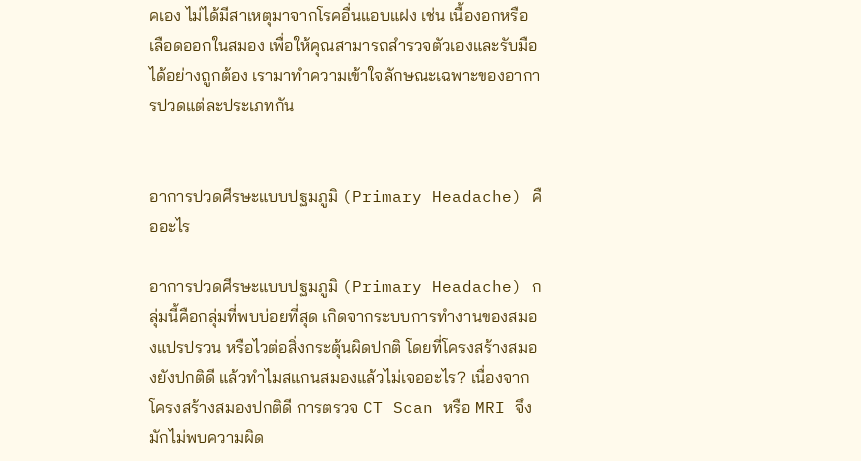คเอง ไม่ได้มีสาเหตุมาจากโรคอื่นแอบแฝง เช่น เนื้องอกหรือเลือดออกในสมอง เพื่อให้คุณสามารถสำรวจตัวเองและรับมือได้อย่างถูกต้อง เรามาทำความเข้าใจลักษณะเฉพาะของอาการปวดแต่ละประเภทกัน


อาการปวดศีรษะแบบปฐมภูมิ (Primary Headache) คืออะไร

อาการปวดศีรษะแบบปฐมภูมิ (Primary Headache) กลุ่มนี้คือกลุ่มที่พบบ่อยที่สุด เกิดจากระบบการทำงานของสมองแปรปรวน หรือไวต่อสิ่งกระตุ้นผิดปกติ โดยที่โครงสร้างสมองยังปกติดี แล้วทำไมสแกนสมองแล้วไม่เจออะไร? เนื่องจากโครงสร้างสมองปกติดี การตรวจ CT Scan หรือ MRI จึงมักไม่พบความผิด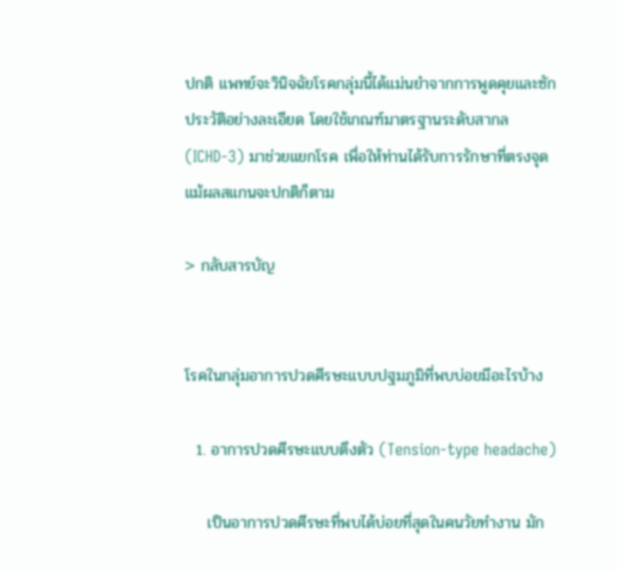ปกติ แพทย์จะวินิจฉัยโรคกลุ่มนี้ได้แม่นยำจากการพูดคุยและซักประวัติอย่างละเอียด โดยใช้เกณฑ์มาตรฐานระดับสากล (ICHD-3) มาช่วยแยกโรค เพื่อให้ท่านได้รับการรักษาที่ตรงจุด แม้ผลสแกนจะปกติก็ตาม

> กลับสารบัญ


โรคในกลุ่มอาการปวดศีรษะแบบปฐมภูมิที่พบบ่อยมีอะไรบ้าง

  1. อาการปวดศีรษะแบบตึงตัว (Tension-type headache)

    เป็นอาการปวดศีรษะที่พบได้บ่อยที่สุดในคนวัยทำงาน มัก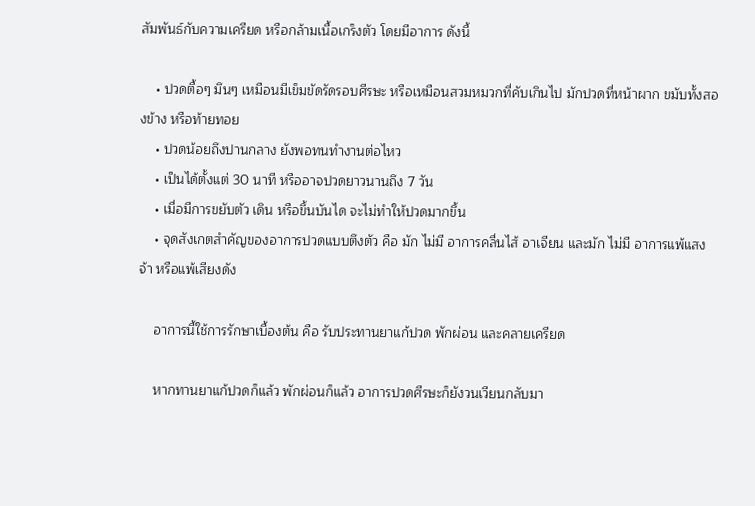สัมพันธ์กับความเครียด หรือกล้ามเนื้อเกร็งตัว โดยมีอาการ ดังนี้

    • ปวดตื้อๆ มึนๆ เหมือนมีเข็มขัดรัดรอบศีรษะ หรือเหมือนสวมหมวกที่คับเกินไป มักปวดที่หน้าผาก ขมับทั้งสองข้าง หรือท้ายทอย
    • ปวดน้อยถึงปานกลาง ยังพอทนทำงานต่อไหว
    • เป็นได้ตั้งแต่ 30 นาที หรืออาจปวดยาวนานถึง 7 วัน
    • เมื่อมีการขยับตัว เดิน หรือขึ้นบันได จะไม่ทำให้ปวดมากขึ้น
    • จุดสังเกตสำคัญของอาการปวดแบบตึงตัว คือ มัก ไม่มี อาการคลื่นไส้ อาเจียน และมัก ไม่มี อาการแพ้แสงจ้า หรือแพ้เสียงดัง

    อาการนี้ใช้การรักษาเบื้องต้น คือ รับประทานยาแก้ปวด พักผ่อน และคลายเครียด

    หากทานยาแก้ปวดก็แล้ว พักผ่อนก็แล้ว อาการปวดศีรษะก็ยังวนเวียนกลับมา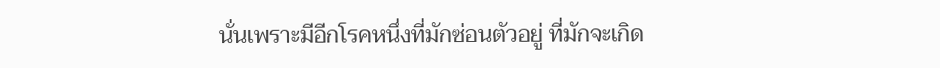นั่นเพราะมีอีกโรคหนึ่งที่มักซ่อนตัวอยู่ ที่มักจะเกิด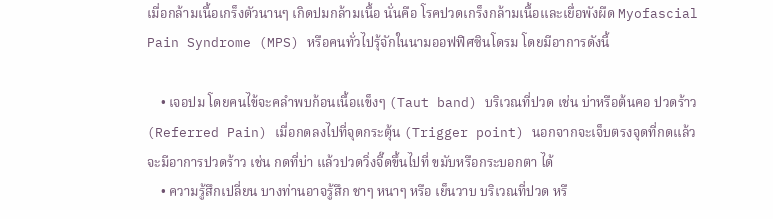เมื่อกล้ามเนื้อเกร็งตัวนานๆ เกิดปมกล้ามเนื้อ นั่นคือ โรคปวดเกร็งกล้ามเนื้อและเยื่อพังผืด Myofascial Pain Syndrome (MPS) หรือคนทั่วไปรุ้จักในนามออฟฟิศซินโดรม โดยมีอาการดังนี้

    • เจอปม โดยคนไข้จะคลำพบก้อนเนื้อแข็งๆ (Taut band) บริเวณที่ปวด เช่น บ่าหรือต้นคอ ปวดร้าว (Referred Pain) เมื่อกดลงไปที่จุดกระตุ้น (Trigger point) นอกจากจะเจ็บตรงจุดที่กดแล้ว จะมีอาการปวดร้าว เช่น กดที่บ่า แล้วปวดวิ่งจี๊ดขึ้นไปที่ ขมับหรือกระบอกตา ได้
    • ความรู้สึกเปลี่ยน บางท่านอาจรู้สึก ชาๆ หนาๆ หรือ เย็นวาบ บริเวณที่ปวด หรื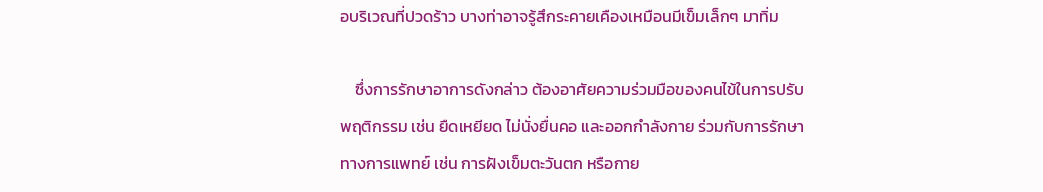อบริเวณที่ปวดร้าว บางท่าอาจรู้สึกระคายเคืองเหมือนมีเข็มเล็กๆ มาทิ่ม

    ซึ่งการรักษาอาการดังกล่าว ต้องอาศัยความร่วมมือของคนไข้ในการปรับพฤติกรรม เช่น ยืดเหยียด ไม่นั่งยื่นคอ และออกกำลังกาย ร่วมกับการรักษาทางการแพทย์ เช่น การฝังเข็มตะวันตก หรือกาย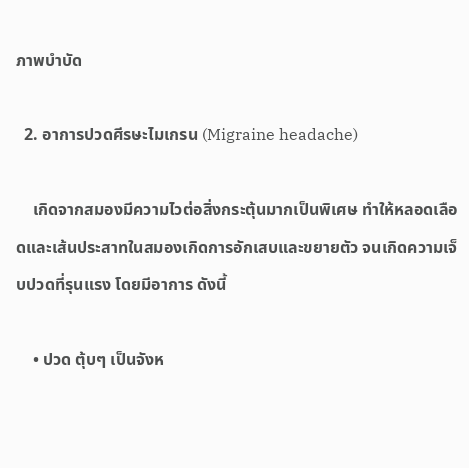ภาพบำบัด

  2. อาการปวดศีรษะไมเกรน (Migraine headache)

    เกิดจากสมองมีความไวต่อสิ่งกระตุ้นมากเป็นพิเศษ ทำให้หลอดเลือดและเส้นประสาทในสมองเกิดการอักเสบและขยายตัว จนเกิดความเจ็บปวดที่รุนแรง โดยมีอาการ ดังนี้

    • ปวด ตุ้บๆ เป็นจังห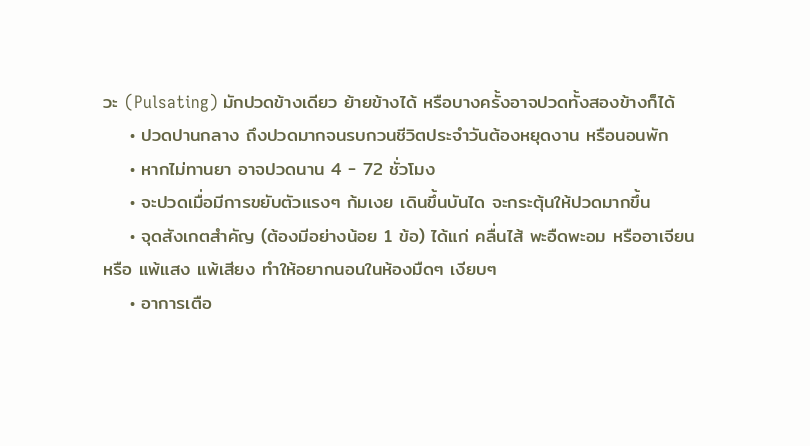วะ (Pulsating) มักปวดข้างเดียว ย้ายข้างได้ หรือบางครั้งอาจปวดทั้งสองข้างก็ได้
    • ปวดปานกลาง ถึงปวดมากจนรบกวนชีวิตประจำวันต้องหยุดงาน หรือนอนพัก
    • หากไม่ทานยา อาจปวดนาน 4 - 72 ชั่วโมง
    • จะปวดเมื่อมีการขยับตัวแรงๆ ก้มเงย เดินขึ้นบันได จะกระตุ้นให้ปวดมากขึ้น
    • จุดสังเกตสำคัญ (ต้องมีอย่างน้อย 1 ข้อ) ได้แก่ คลื่นไส้ พะอืดพะอม หรืออาเจียน หรือ แพ้แสง แพ้เสียง ทำให้อยากนอนในห้องมืดๆ เงียบๆ
    • อาการเตือ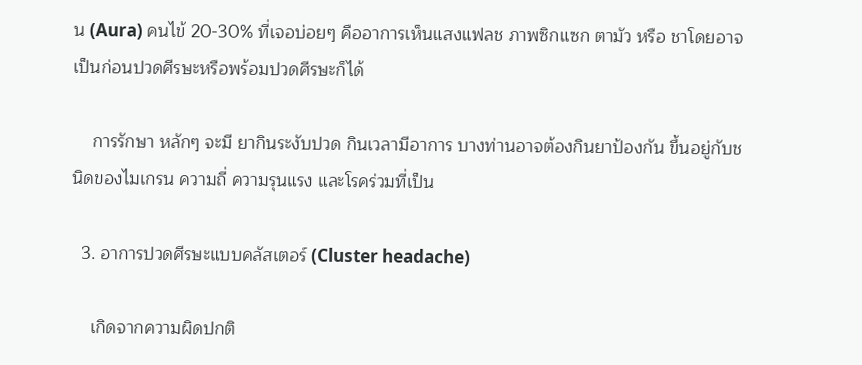น (Aura) คนไข้ 20-30% ที่เจอบ่อยๆ คืออาการเห็นแสงแฟลช ภาพซิกแซก ตามัว หรือ ชาโดยอาจเป็นก่อนปวดศีรษะหรือพร้อมปวดศีรษะก็ได้

    การรักษา หลักๆ จะมี ยากินระงับปวด กินเวลามีอาการ บางท่านอาจต้องกินยาป้องกัน ขึ้นอยู่กับชนิดของไมเกรน ความถี่ ความรุนแรง และโรคร่วมที่เป็น

  3. อาการปวดศีรษะแบบคลัสเตอร์ (Cluster headache)

    เกิดจากความผิดปกติ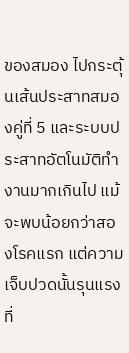ของสมอง ไปกระตุ้นเส้นประสาทสมองคู่ที่ 5 และระบบประสาทอัตโนมัติทำงานมากเกินไป แม้จะพบน้อยกว่าสองโรคแรก แต่ความเจ็บปวดนั้นรุนแรงที่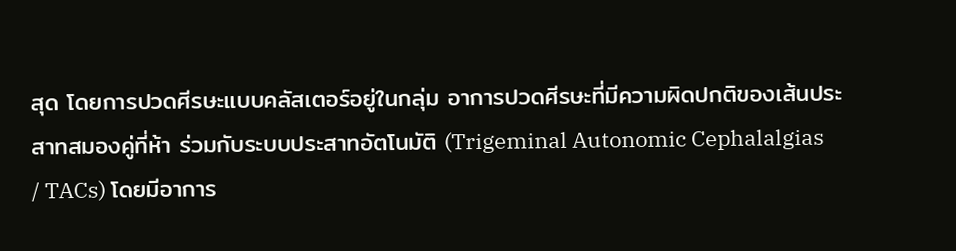สุด โดยการปวดศีรษะแบบคลัสเตอร์อยู่ในกลุ่ม อาการปวดศีรษะที่มีความผิดปกติของเส้นประสาทสมองคู่ที่ห้า ร่วมกับระบบประสาทอัตโนมัติ (Trigeminal Autonomic Cephalalgias / TACs) โดยมีอาการ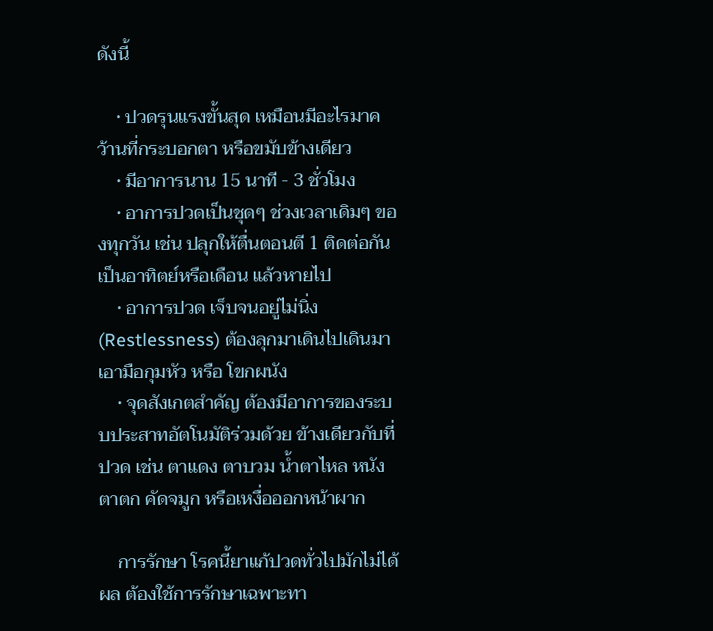ดังนี้

    • ปวดรุนแรงขั้นสุด เหมือนมีอะไรมาคว้านที่กระบอกตา หรือขมับข้างเดียว
    • มีอาการนาน 15 นาที - 3 ชั่วโมง
    • อาการปวดเป็นชุดๆ ช่วงเวลาเดิมๆ ของทุกวัน เช่น ปลุกให้ตื่นตอนตี 1 ติดต่อกันเป็นอาทิตย์หรือเดือน แล้วหายไป
    • อาการปวด เจ็บจนอยู่ไม่นิ่ง (Restlessness) ต้องลุกมาเดินไปเดินมา เอามือกุมหัว หรือ โขกผนัง
    • จุดสังเกตสำคัญ ต้องมีอาการของระบบประสาทอัตโนมัติร่วมด้วย ข้างเดียวกับที่ปวด เช่น ตาแดง ตาบวม น้ำตาไหล หนังตาตก คัดจมูก หรือเหงื่อออกหน้าผาก

    การรักษา โรคนี้ยาแก้ปวดทั่วไปมักไม่ได้ผล ต้องใช้การรักษาเฉพาะทา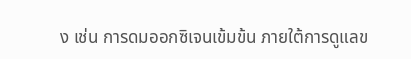ง เช่น การดมออกซิเจนเข้มข้น ภายใต้การดูแลข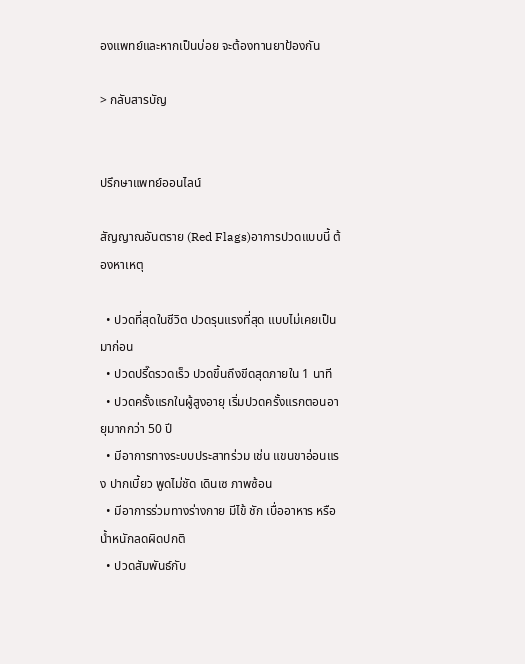องแพทย์และหากเป็นบ่อย จะต้องทานยาป้องกัน

> กลับสารบัญ


ปรึกษาแพทย์ออนไลน์

สัญญาณอันตราย (Red Flags)อาการปวดแบบนี้ ต้องหาเหตุ

  • ปวดที่สุดในชีวิต ปวดรุนแรงที่สุด แบบไม่เคยเป็นมาก่อน
  • ปวดปรี๊ดรวดเร็ว ปวดขึ้นถึงขีดสุดภายใน 1 นาที
  • ปวดครั้งแรกในผู้สูงอายุ เริ่มปวดครั้งแรกตอนอายุมากกว่า 50 ปี
  • มีอาการทางระบบประสาทร่วม เช่น แขนขาอ่อนแรง ปากเบี้ยว พูดไม่ชัด เดินเซ ภาพซ้อน
  • มีอาการร่วมทางร่างกาย มีไข้ ชัก เบื่ออาหาร หรือน้ำหนักลดผิดปกติ
  • ปวดสัมพันธ์กับ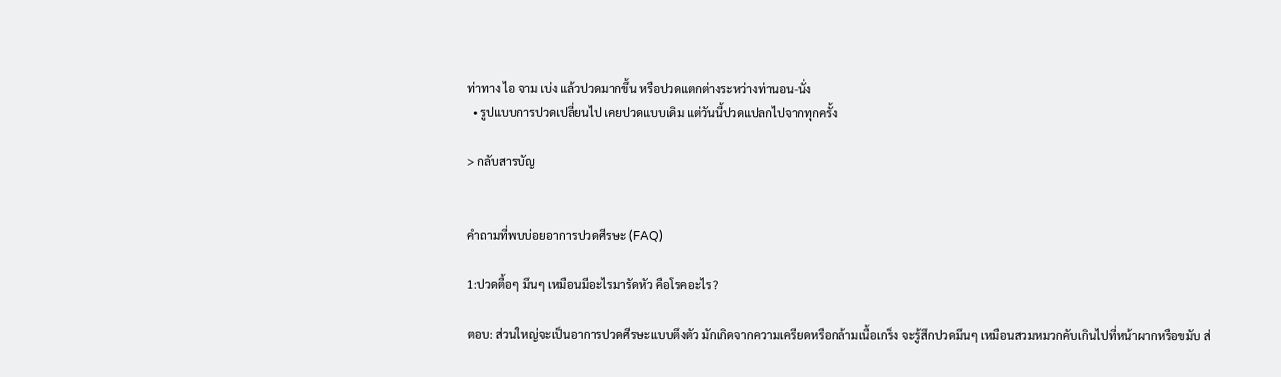ท่าทาง ไอ จาม เบ่ง แล้วปวดมากขึ้น หรือปวดแตกต่างระหว่างท่านอน-นั่ง
  • รูปแบบการปวดเปลี่ยนไป เคยปวดแบบเดิม แต่วันนี้ปวดแปลกไปจากทุกครั้ง

> กลับสารบัญ


คำถามที่พบบ่อยอาการปวดศีรษะ (FAQ)

1:ปวดตื้อๆ มึนๆ เหมือนมีอะไรมารัดหัว คือโรคอะไร?

ตอบ: ส่วนใหญ่จะเป็นอาการปวดศีรษะแบบตึงตัว มักเกิดจากความเครียดหรือกล้ามเนื้อเกร็ง จะรู้สึกปวดมึนๆ เหมือนสวมหมวกคับเกินไปที่หน้าผากหรือขมับ ส่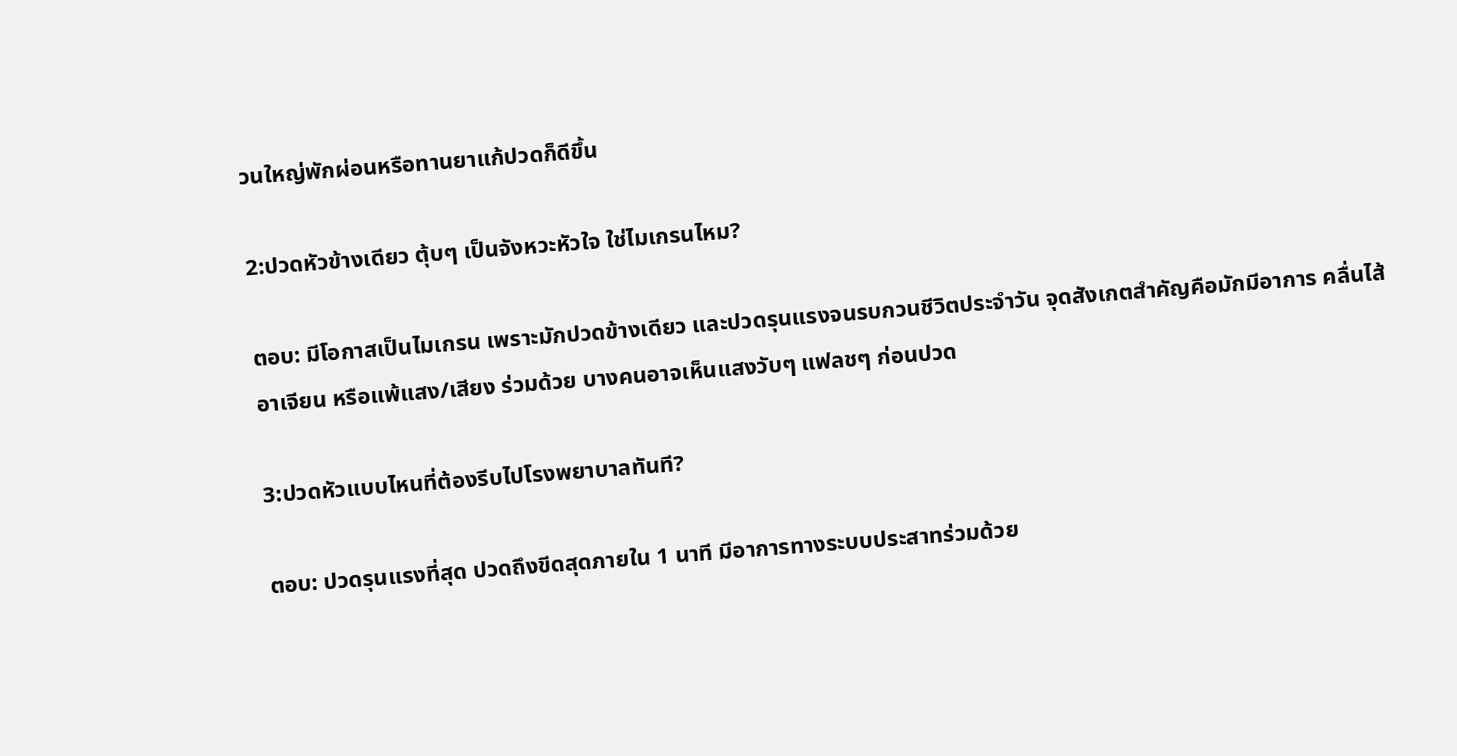วนใหญ่พักผ่อนหรือทานยาแก้ปวดก็ดีขึ้น

2:ปวดหัวข้างเดียว ตุ้บๆ เป็นจังหวะหัวใจ ใช่ไมเกรนไหม?

ตอบ: มีโอกาสเป็นไมเกรน เพราะมักปวดข้างเดียว และปวดรุนแรงจนรบกวนชีวิตประจำวัน จุดสังเกตสำคัญคือมักมีอาการ คลื่นไส้ อาเจียน หรือแพ้แสง/เสียง ร่วมด้วย บางคนอาจเห็นแสงวับๆ แฟลชๆ ก่อนปวด

3:ปวดหัวแบบไหนที่ต้องรีบไปโรงพยาบาลทันที?

ตอบ: ปวดรุนแรงที่สุด ปวดถึงขีดสุดภายใน 1 นาที มีอาการทางระบบประสาทร่วมด้วย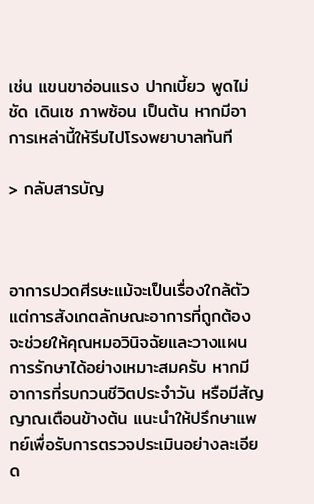เช่น แขนขาอ่อนแรง ปากเบี้ยว พูดไม่ชัด เดินเซ ภาพซ้อน เป็นต้น หากมีอาการเหล่านี้ให้รีบไปโรงพยาบาลทันที

> กลับสารบัญ



อาการปวดศีรษะแม้จะเป็นเรื่องใกล้ตัว แต่การสังเกตลักษณะอาการที่ถูกต้อง จะช่วยให้คุณหมอวินิจฉัยและวางแผนการรักษาได้อย่างเหมาะสมครับ หากมีอาการที่รบกวนชีวิตประจำวัน หรือมีสัญญาณเตือนข้างต้น แนะนำให้ปรึกษาแพทย์เพื่อรับการตรวจประเมินอย่างละเอียด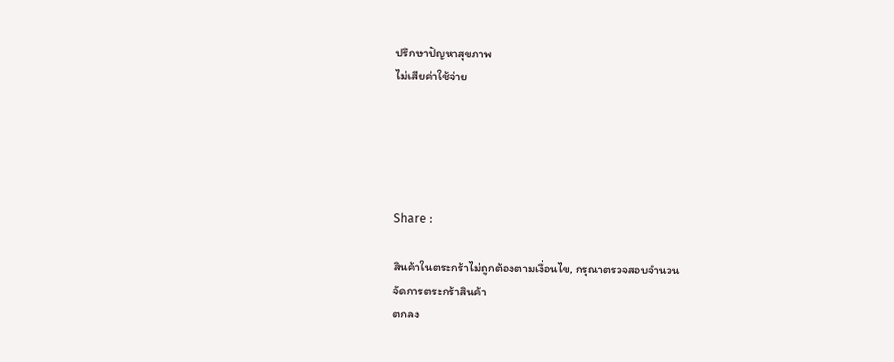ปรึกษาปัญหาสุขภาพ
ไม่เสียค่าใช้จ่าย





Share :

สินค้าในตระกร้าไม่ถูกต้องตามเงื่อนไข, กรุณาตรวจสอบจำนวน
จัดการตระกร้าสินค้า
ตกลง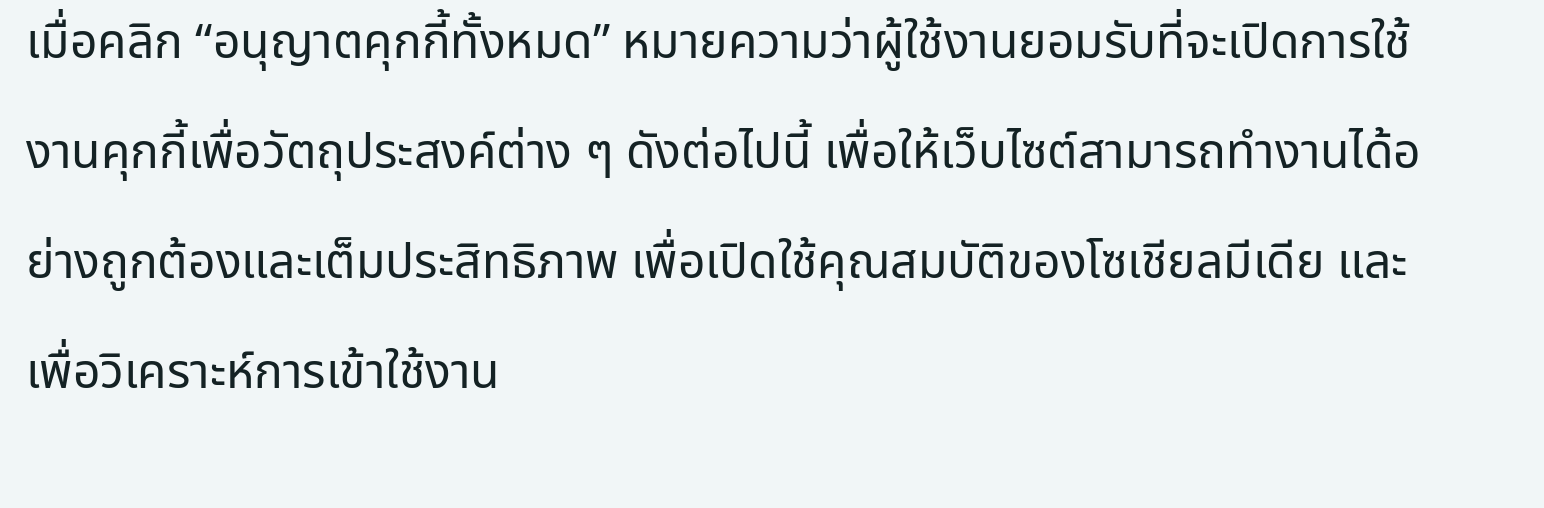เมื่อคลิก “อนุญาตคุกกี้ทั้งหมด” หมายความว่าผู้ใช้งานยอมรับที่จะเปิดการใช้งานคุกกี้เพื่อวัตถุประสงค์ต่าง ๆ ดังต่อไปนี้ เพื่อให้เว็บไซต์สามารถทำงานได้อย่างถูกต้องและเต็มประสิทธิภาพ เพื่อเปิดใช้คุณสมบัติของโซเชียลมีเดีย และเพื่อวิเคราะห์การเข้าใช้งาน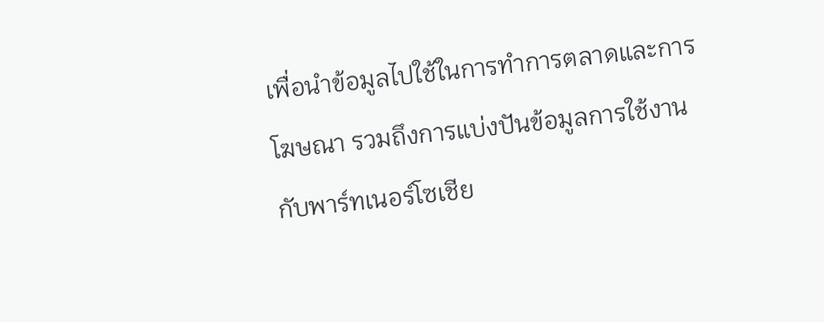เพื่อนำข้อมูลไปใช้ในการทำการตลาดและการโฆษณา รวมถึงการแบ่งปันข้อมูลการใช้งานกับพาร์ทเนอร์โซเชีย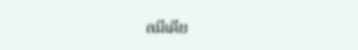ลมีเดีย